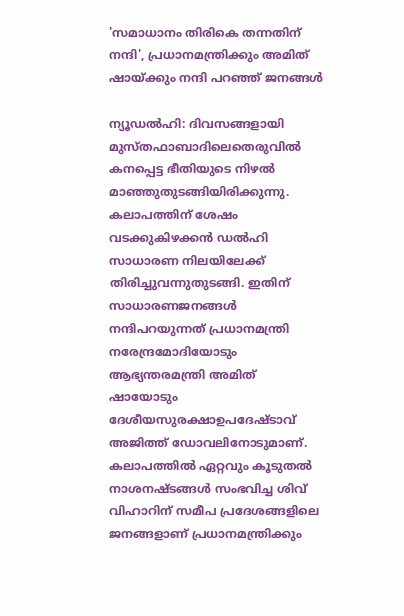'സമാധാനം തിരികെ തന്നതിന് നന്ദി', പ്രധാനമന്ത്രിക്കും അമിത് ഷായ്ക്കും നന്ദി പറഞ്ഞ് ജനങ്ങള്‍

ന്യൂഡൽഹി: ദിവസങ്ങളായി മുസ്തഫാബാദിലെതെരുവിൽ കനപ്പെട്ട ഭീതിയുടെ നിഴൽ മാഞ്ഞുതുടങ്ങിയിരിക്കുന്നു. കലാപത്തിന് ശേഷം വടക്കുകിഴക്കൻ ഡൽഹി സാധാരണ നിലയിലേക്ക് തിരിച്ചുവന്നുതുടങ്ങി. ഇതിന് സാധാരണജനങ്ങൾ നന്ദിപറയുന്നത് പ്രധാനമന്ത്രി നരേന്ദ്രമോദിയോടും ആഭ്യന്തരമന്ത്രി അമിത് ഷായോടും ദേശീയസുരക്ഷാഉപദേഷ്ടാവ് അജിത്ത് ഡോവലിനോടുമാണ്. കലാപത്തിൽ ഏറ്റവും കൂടുതൽ നാശനഷ്ടങ്ങൾ സംഭവിച്ച ശിവ് വിഹാറിന് സമീപ പ്രദേശങ്ങളിലെ ജനങ്ങളാണ് പ്രധാനമന്ത്രിക്കും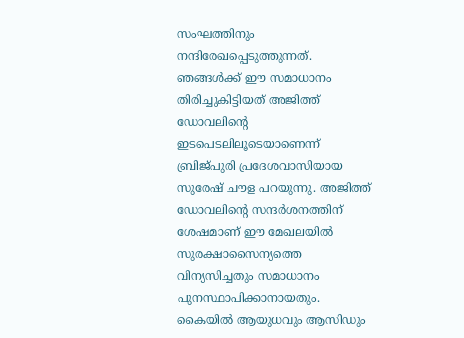സംഘത്തിനും നന്ദിരേഖപ്പെടുത്തുന്നത്. ഞങ്ങൾക്ക് ഈ സമാധാനം തിരിച്ചുകിട്ടിയത് അജിത്ത് ഡോവലിന്റെ ഇടപെടലിലൂടെയാണെന്ന് ബ്രിജ്പുരി പ്രദേശവാസിയായ സുരേഷ് ചൗള പറയുന്നു. അജിത്ത് ഡോവലിന്റെ സന്ദർശനത്തിന് ശേഷമാണ് ഈ മേഖലയിൽ സുരക്ഷാസൈന്യത്തെ വിന്യസിച്ചതും സമാധാനം പുനസ്ഥാപിക്കാനായതും. കൈയിൽ ആയുധവും ആസിഡും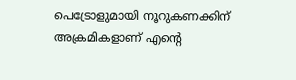പെട്രോളുമായി നൂറുകണക്കിന് അക്രമികളാണ് എന്റെ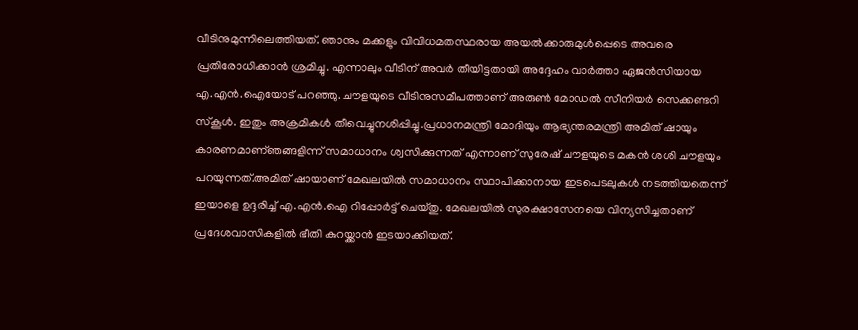വീടിനുമുന്നിലെത്തിയത്. ഞാനും മക്കളും വിവിധമതസ്ഥരായ അയൽക്കാരുമുൾപ്പെടെ അവരെ പ്രതിരോധിക്കാൻ ശ്രമിച്ചു. എന്നാലും വീടിന് അവർ തീയിട്ടതായി അദ്ദേഹം വാർത്താ ഏജൻസിയായ എ.എൻ.ഐയോട് പറഞ്ഞു. ചൗളയുടെ വീടിനുസമീപത്താണ് അരുൺ മോഡൽ സീനിയർ സെക്കണ്ടറി സ്കൂൾ. ഇതും അക്രമികൾ തീവെച്ചുനശിപ്പിച്ചു.പ്രധാനമന്ത്രി മോദിയും ആഭ്യന്തരമന്ത്രി അമിത് ഷായും കാരണമാണ്ഞങ്ങളിന്ന് സമാധാനം ശ്വസിക്കുന്നത് എന്നാണ് സുരേഷ് ചൗളയുടെ മകൻ ശശി ചൗളയും പറയുന്നത്.അമിത് ഷായാണ് മേഖലയിൽ സമാധാനം സ്ഥാപിക്കാനായ ഇടപെടലുകൾ നടത്തിയതെന്ന് ഇയാളെ ഉദ്ദരിച്ച് എ.എൻ.ഐ റിപ്പോർട്ട് ചെയ്തു. മേഖലയിൽ സുരക്ഷാസേനയെ വിന്യസിച്ചതാണ് പ്രദേശവാസികളിൽ ഭീതി കുറയ്ക്കാൻ ഇടയാക്കിയത്.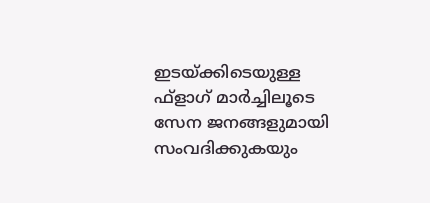ഇടയ്ക്കിടെയുള്ള ഫ്ളാഗ് മാർച്ചിലൂടെ സേന ജനങ്ങളുമായി സംവദിക്കുകയും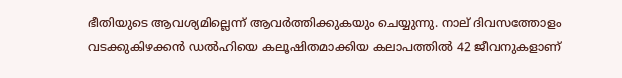ഭീതിയുടെ ആവശ്യമില്ലെന്ന് ആവർത്തിക്കുകയും ചെയ്യുന്നു. നാല് ദിവസത്തോളം വടക്കുകിഴക്കൻ ഡൽഹിയെ കലൂഷിതമാക്കിയ കലാപത്തിൽ 42 ജീവനുകളാണ്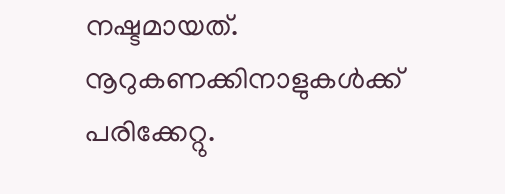നഷ്ടമായത്. നൂറുകണക്കിനാളുകൾക്ക് പരിക്കേറ്റു.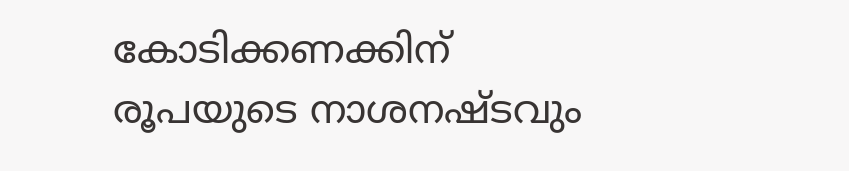കോടിക്കണക്കിന് രൂപയുടെ നാശനഷ്ടവും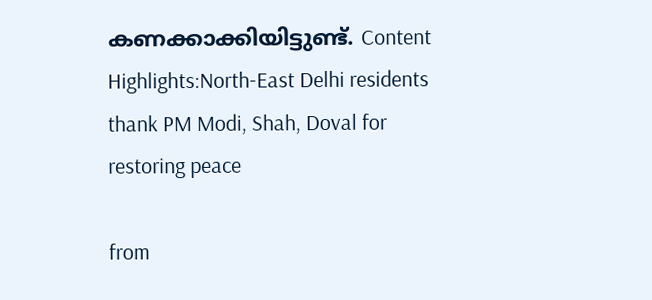കണക്കാക്കിയിട്ടുണ്ട്. Content Highlights:North-East Delhi residents thank PM Modi, Shah, Doval for restoring peace

from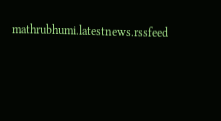mathrubhumi.latestnews.rssfeed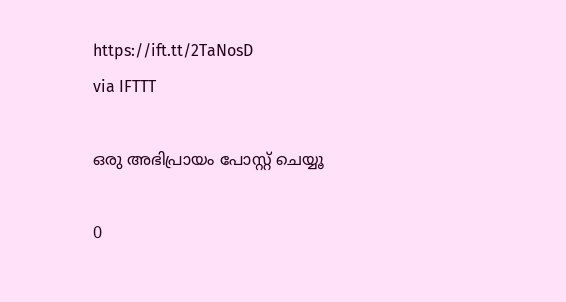https://ift.tt/2TaNosD
via IFTTT

ഒരു അഭിപ്രായം പോസ്റ്റ് ചെയ്യൂ

0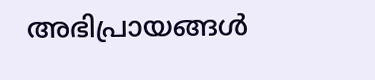അഭിപ്രായങ്ങള്‍